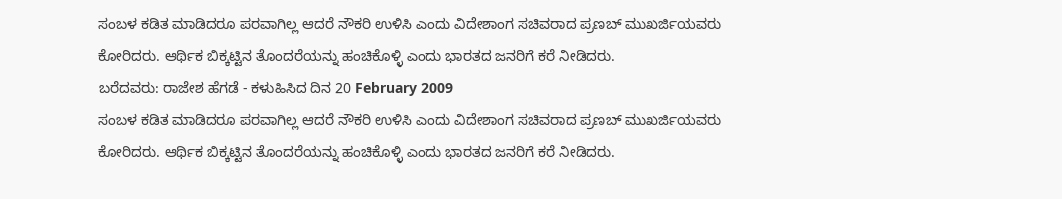ಸಂಬಳ ಕಡಿತ ಮಾಡಿದರೂ ಪರವಾಗಿಲ್ಲ ಆದರೆ ನೌಕರಿ ಉಳಿಸಿ ಎಂದು ವಿದೇಶಾಂಗ ಸಚಿವರಾದ ಪ್ರಣಬ್ ಮುಖರ್ಜಿಯವರು ಕೋರಿದರು. ಆರ್ಥಿಕ ಬಿಕ್ಕಟ್ಟಿನ ತೊಂದರೆಯನ್ನು ಹಂಚಿಕೊಳ್ಳಿ ಎಂದು ಭಾರತದ ಜನರಿಗೆ ಕರೆ ನೀಡಿದರು.
ಬರೆದವರು: ರಾಜೇಶ ಹೆಗಡೆ - ಕಳುಹಿಸಿದ ದಿನ 20 February 2009
ಸಂಬಳ ಕಡಿತ ಮಾಡಿದರೂ ಪರವಾಗಿಲ್ಲ ಆದರೆ ನೌಕರಿ ಉಳಿಸಿ ಎಂದು ವಿದೇಶಾಂಗ ಸಚಿವರಾದ ಪ್ರಣಬ್ ಮುಖರ್ಜಿಯವರು ಕೋರಿದರು. ಆರ್ಥಿಕ ಬಿಕ್ಕಟ್ಟಿನ ತೊಂದರೆಯನ್ನು ಹಂಚಿಕೊಳ್ಳಿ ಎಂದು ಭಾರತದ ಜನರಿಗೆ ಕರೆ ನೀಡಿದರು.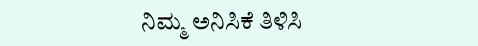ನಿಮ್ಮ ಅನಿಸಿಕೆ ತಿಳಿಸಿ